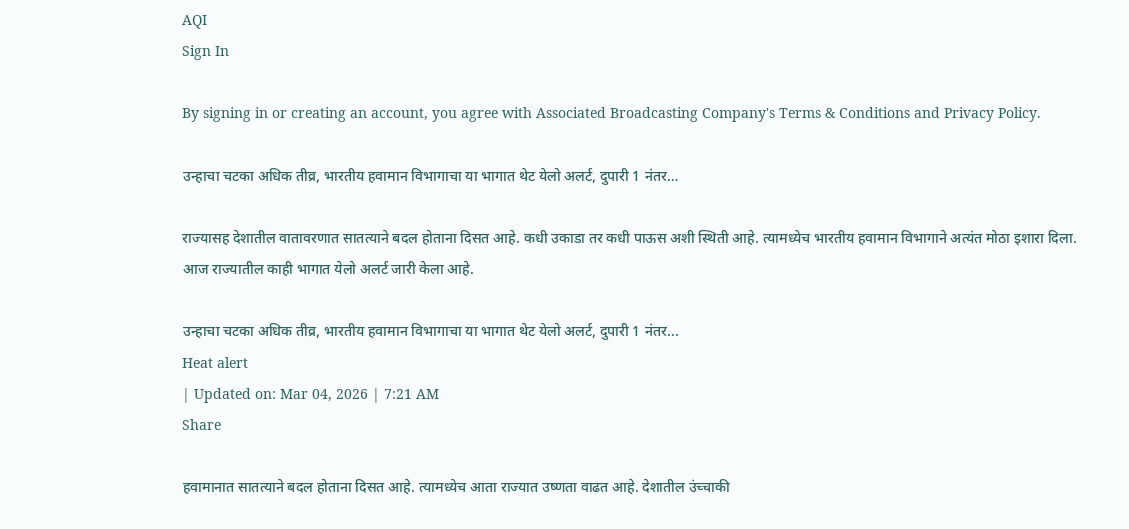AQI
Sign In

By signing in or creating an account, you agree with Associated Broadcasting Company's Terms & Conditions and Privacy Policy.

उन्हाचा चटका अधिक तीव्र, भारतीय हवामान विभागाचा या भागात थेट येलो अलर्ट, दुपारी 1 नंतर…

राज्यासह देशातील वातावरणात सातत्याने बदल होताना दिसत आहे. कधी उकाडा तर कधी पाऊस अशी स्थिती आहे. त्यामध्येच भारतीय हवामान विभागाने अत्यंत मोठा इशारा दिला. आज राज्यातील काही भागात येलो अलर्ट जारी केला आहे.

उन्हाचा चटका अधिक तीव्र, भारतीय हवामान विभागाचा या भागात थेट येलो अलर्ट, दुपारी 1 नंतर...
Heat alert
| Updated on: Mar 04, 2026 | 7:21 AM
Share

हवामानात सातत्याने बदल होताना दिसत आहे. त्यामध्येच आता राज्यात उष्णता वाढत आहे. देशातील उंच्चाकी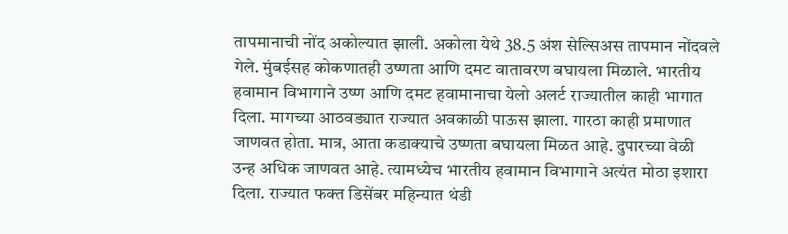तापमानाची नोंद अकोल्यात झाली. अकोला येथे 38.5 अंश सेल्सिअस तापमान नोंदवले गेले. मुंबईसह कोकणातही उष्णता आणि दमट वातावरण बघायला मिळाले. भारतीय हवामान विभागाने उष्ण आणि दमट हवामानाचा येलो अलर्ट राज्यातील काही भागात दिला. मागच्या आठवड्यात राज्यात अवकाळी पाऊस झाला. गारठा काही प्रमाणात जाणवत होता. मात्र, आता कडाक्याचे उष्णता बघायला मिळत आहे. दुपारच्या वेळी उन्ह अधिक जाणवत आहे. त्यामध्येच भारतीय हवामान विभागाने अत्यंत मोठा इशारा दिला. राज्यात फक्त डिसेंबर महिन्यात थंडी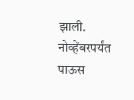झाली. नोव्हेंबरपर्यंत पाऊस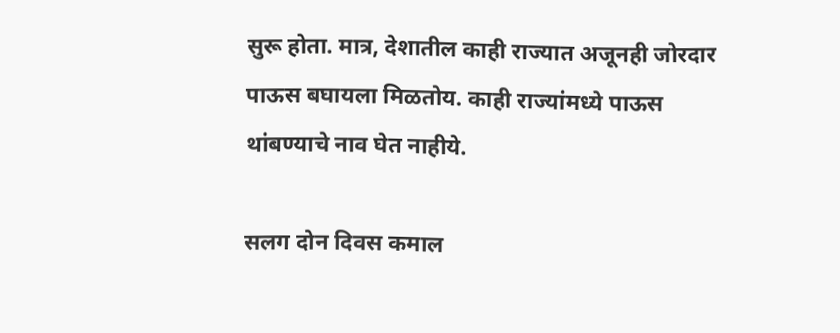सुरू होता. मात्र, देशातील काही राज्यात अजूनही जोरदार पाऊस बघायला मिळतोय. काही राज्यांमध्ये पाऊस थांबण्याचे नाव घेत नाहीये.

सलग दोन दिवस कमाल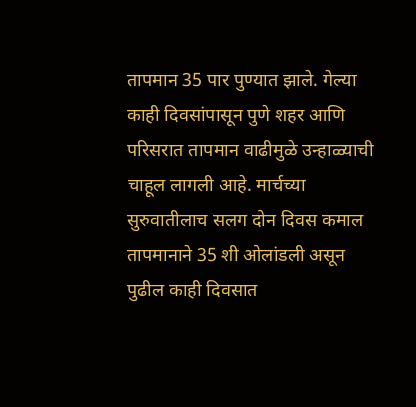तापमान 35 पार पुण्यात झाले. गेल्या काही दिवसांपासून पुणे शहर आणि परिसरात तापमान वाढीमुळे उन्हाळ्याची चाहूल लागली आहे. मार्चच्या सुरुवातीलाच सलग दोन दिवस कमाल तापमानाने 35 शी ओलांडली असून पुढील काही दिवसात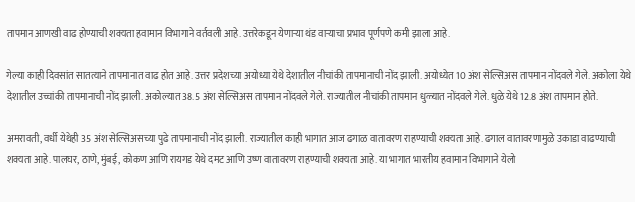तापमान आणखी वाढ होण्याची शक्यता हवामान विभागाने वर्तवली आहे. उत्तरेकडून येणाऱ्या थंड वाऱ्याचा प्रभाव पूर्णपणे कमी झाला आहे.

गेल्या काही दिवसांत सातत्याने तापमानात वाढ होत आहे. उत्तर प्रदेशच्या अयोध्या येथे देशातील नीचांकी तापमानाची नोंद झाली. अयोध्येत 10 अंश सेल्सिअस तापमान नोंदवले गेले. अकोला येथे देशातील उच्चांकी तापमानाची नोंद झाली. अकोल्यात 38.5 अंश सेल्सिअस तापमान नोंदवले गेले. राज्यातील नीचांकी तापमान धुळ्यात नोंदवले गेले. धुळे येथे 12.8 अंश तापमान होते.

अमरावती, वर्धी येथेही 35 अंश सेल्सिअसच्या पुढे तापमानाची नोंद झाली. राज्यातील काही भागात आज ढगाळ वातावरण राहण्याची शक्यता आहे. ढगाल वातावरणामुळे उकाडा वाढण्याची शक्यता आहे. पालघर, ठाणे, मुंबई, कोकण आणि रायगड येथे दमट आणि उष्ण वातावरण राहण्याची शक्यता आहे. या भागात भारतीय हवामान विभागाने येलो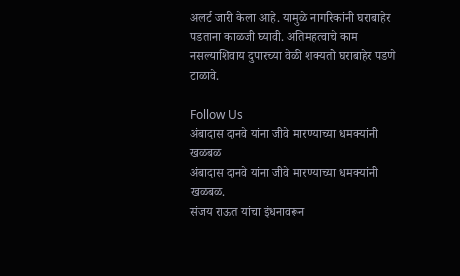अलर्ट जारी केला आहे. यामुळे नागरिकांनी घराबाहेर पडताना काळजी घ्यावी. अतिमहत्वाचे काम नसल्याशिवाय दुपारच्या वेळी शक्यतो घराबाहेर पडणे टाळावे.

Follow Us
अंबादास दानवे यांना जीवे मारण्याच्या धमक्यांनी खळबळ
अंबादास दानवे यांना जीवे मारण्याच्या धमक्यांनी खळबळ.
संजय राऊत यांचा इंधनावरून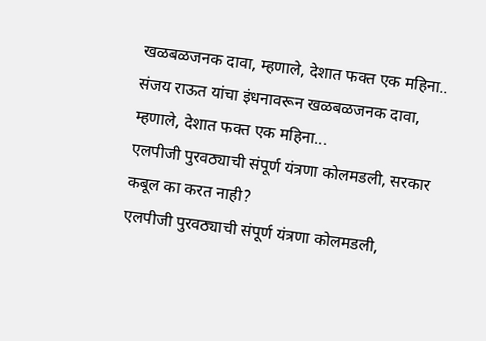खळबळजनक दावा, म्हणाले, देशात फक्त एक महिना..
संजय राऊत यांचा इंधनावरून खळबळजनक दावा, म्हणाले, देशात फक्त एक महिना...
एलपीजी पुरवठ्याची संपूर्ण यंत्रणा कोलमडली, सरकार कबूल का करत नाही?
एलपीजी पुरवठ्याची संपूर्ण यंत्रणा कोलमडली,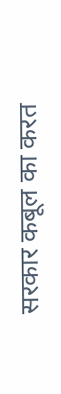सरकार कबूल का करत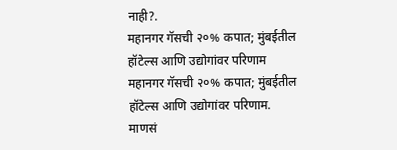नाही?.
महानगर गॅसची २०% कपात; मुंबईतील हॉटेल्स आणि उद्योगांवर परिणाम
महानगर गॅसची २०% कपात; मुंबईतील हॉटेल्स आणि उद्योगांवर परिणाम.
माणसं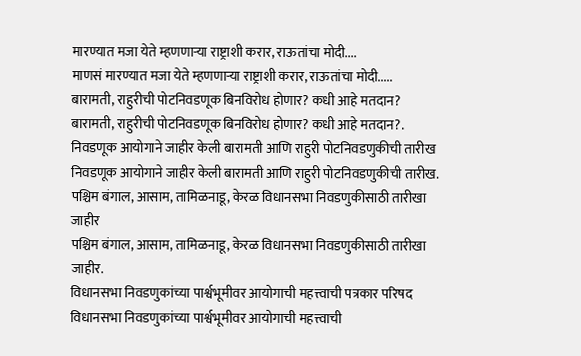मारण्यात मजा येते म्हणणाऱ्या राष्ट्राशी करार, राऊतांचा मोदी....
माणसं मारण्यात मजा येते म्हणणाऱ्या राष्ट्राशी करार, राऊतांचा मोदी.....
बारामती, राहुरीची पोटनिवडणूक बिनविरोध होणार? कधी आहे मतदान?
बारामती, राहुरीची पोटनिवडणूक बिनविरोध होणार? कधी आहे मतदान?.
निवडणूक आयोगाने जाहीर केली बारामती आणि राहुरी पोटनिवडणुकीची तारीख
निवडणूक आयोगाने जाहीर केली बारामती आणि राहुरी पोटनिवडणुकीची तारीख.
पश्चिम बंगाल, आसाम, तामिळनाडू, केरळ विधानसभा निवडणुकीसाठी तारीखा जाहीर
पश्चिम बंगाल, आसाम, तामिळनाडू, केरळ विधानसभा निवडणुकीसाठी तारीखा जाहीर.
विधानसभा निवडणुकांच्या पार्श्वभूमीवर आयोगाची महत्त्वाची पत्रकार परिषद
विधानसभा निवडणुकांच्या पार्श्वभूमीवर आयोगाची महत्त्वाची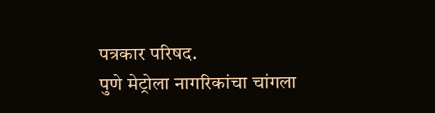पत्रकार परिषद.
पुणे मेट्रोला नागरिकांचा चांगला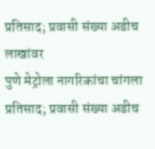प्रतिसाद; प्रवासी संख्या अडीच लाखांवर
पुणे मेट्रोला नागरिकांचा चांगला प्रतिसाद; प्रवासी संख्या अडीच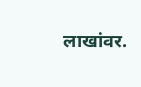लाखांवर.